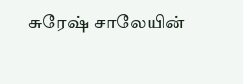சுரேஷ் சாலேயின்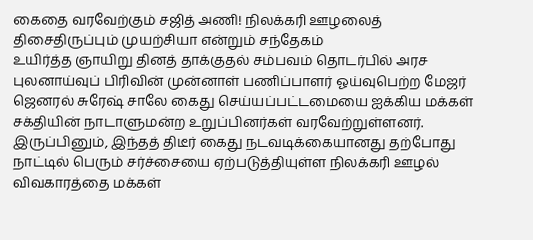கைதை வரவேற்கும் சஜித் அணி! நிலக்கரி ஊழலைத் திசைதிருப்பும் முயற்சியா என்றும் சந்தேகம்
உயிர்த்த ஞாயிறு தினத் தாக்குதல் சம்பவம் தொடர்பில் அரச புலனாய்வுப் பிரிவின் முன்னாள் பணிப்பாளர் ஓய்வுபெற்ற மேஜர் ஜெனரல் சுரேஷ் சாலே கைது செய்யப்பட்டமையை ஐக்கிய மக்கள் சக்தியின் நாடாளுமன்ற உறுப்பினர்கள் வரவேற்றுள்ளனர்.
இருப்பினும், இந்தத் திடீர் கைது நடவடிக்கையானது தற்போது நாட்டில் பெரும் சர்ச்சையை ஏற்படுத்தியுள்ள நிலக்கரி ஊழல் விவகாரத்தை மக்கள்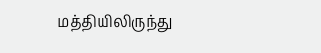மத்தியிலிருந்து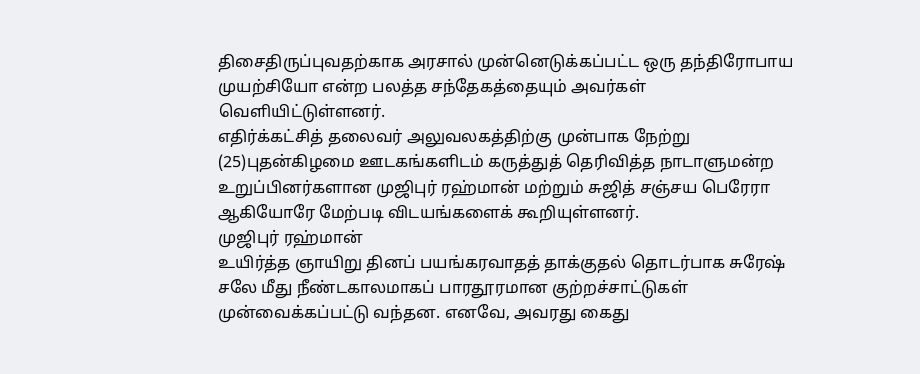திசைதிருப்புவதற்காக அரசால் முன்னெடுக்கப்பட்ட ஒரு தந்திரோபாய முயற்சியோ என்ற பலத்த சந்தேகத்தையும் அவர்கள் வெளியிட்டுள்ளனர்.
எதிர்க்கட்சித் தலைவர் அலுவலகத்திற்கு முன்பாக நேற்று (25)புதன்கிழமை ஊடகங்களிடம் கருத்துத் தெரிவித்த நாடாளுமன்ற உறுப்பினர்களான முஜிபுர் ரஹ்மான் மற்றும் சுஜித் சஞ்சய பெரேரா ஆகியோரே மேற்படி விடயங்களைக் கூறியுள்ளனர்.
முஜிபுர் ரஹ்மான்
உயிர்த்த ஞாயிறு தினப் பயங்கரவாதத் தாக்குதல் தொடர்பாக சுரேஷ் சலே மீது நீண்டகாலமாகப் பாரதூரமான குற்றச்சாட்டுகள் முன்வைக்கப்பட்டு வந்தன. எனவே, அவரது கைது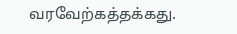வரவேற்கத்தக்கது.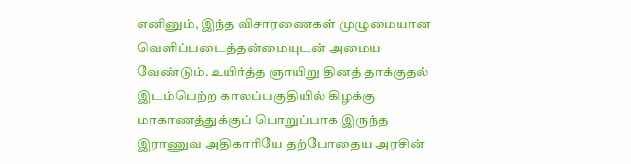எனினும், இந்த விசாரணைகள் முழுமையான வெளிப்படைத்தன்மையுடன் அமைய வேண்டும். உயிர்த்த ஞாயிறு தினத் தாக்குதல் இடம்பெற்ற காலப்பகுதியில் கிழக்கு மாகாணத்துக்குப் பொறுப்பாக இருந்த இராணுவ அதிகாரியே தற்போதைய அரசின்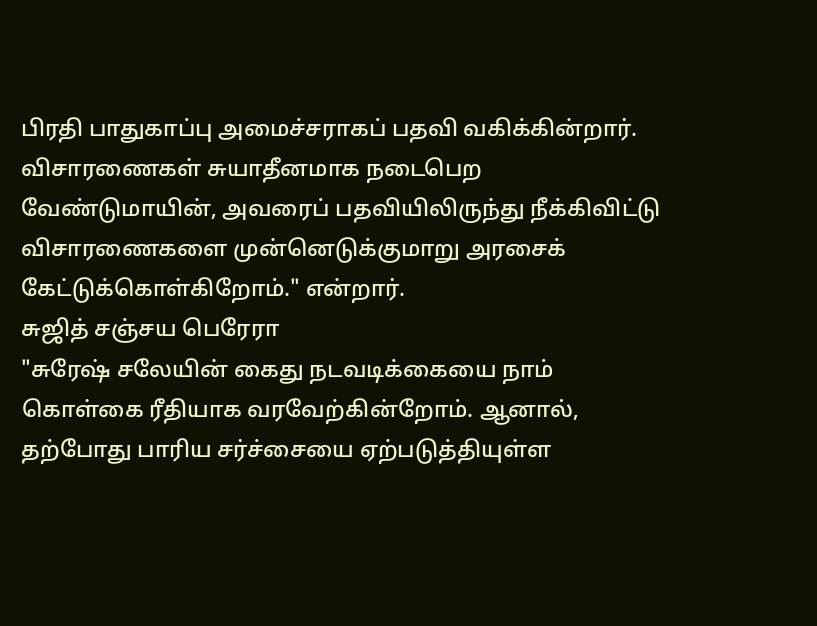பிரதி பாதுகாப்பு அமைச்சராகப் பதவி வகிக்கின்றார்.
விசாரணைகள் சுயாதீனமாக நடைபெற வேண்டுமாயின், அவரைப் பதவியிலிருந்து நீக்கிவிட்டு விசாரணைகளை முன்னெடுக்குமாறு அரசைக் கேட்டுக்கொள்கிறோம்." என்றார்.
சுஜித் சஞ்சய பெரேரா
"சுரேஷ் சலேயின் கைது நடவடிக்கையை நாம் கொள்கை ரீதியாக வரவேற்கின்றோம். ஆனால், தற்போது பாரிய சர்ச்சையை ஏற்படுத்தியுள்ள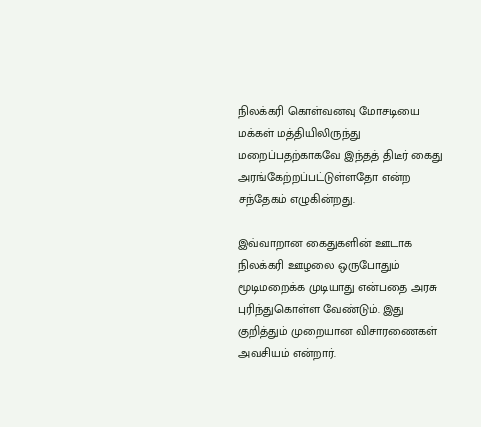நிலக்கரி கொள்வனவு மோசடியை மக்கள் மத்தியிலிருந்து மறைப்பதற்காகவே இந்தத் திடீர் கைது அரங்கேற்றப்பட்டுள்ளதோ என்ற சந்தேகம் எழுகின்றது.

இவ்வாறான கைதுகளின் ஊடாக நிலக்கரி ஊழலை ஒருபோதும் மூடிமறைக்க முடியாது என்பதை அரசு புரிந்துகொள்ள வேண்டும். இது குறித்தும் முறையான விசாரணைகள் அவசியம் என்றார்.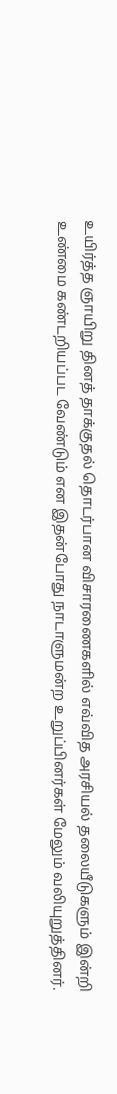உயிர்த்த ஞாயிறு தினத் தாக்குதல் தொடர்பான விசாரணைகளில் எவ்வித அரசியல் தலையீடுகளும் இன்றி உண்மை கண்டறியப்பட வேண்டும் என இதன்போது நாடாளுமன்ற உறுப்பினர்கள் மேலும் வலியுறுத்தினர்.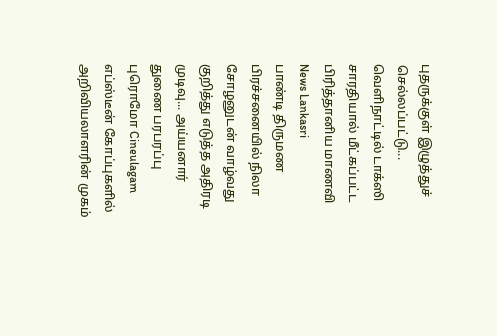புதருக்குள் இழுத்துச் செல்லப்பட்டு... வெளிநாட்டில் டாக்ஸி சாரதியால் மீட்கப்பட்ட பிரித்தானிய மாணவி News Lankasri
பாண்டி திருமண பிரச்சனையில் நிலா சோழனுடன் வாழ்வது குறித்து எடுத்த அதிரடி முடிவு... அய்யனார் துணை பரபரப்பு புரொமோ Cineulagam
எப்ஸ்டீன் கோப்புகளில் அறிவியலாளரின் முகம்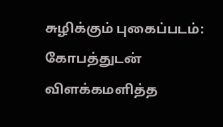சுழிக்கும் புகைப்படம்: கோபத்துடன் விளக்கமளித்த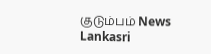குடும்பம் News Lankasri